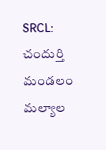SRCL: చందుర్తి మండలం మల్యాల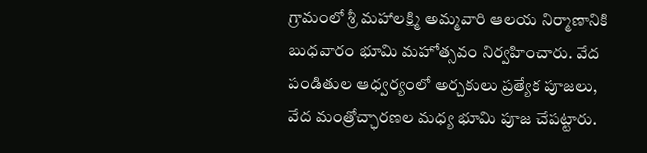గ్రామంలో శ్రీ మహాలక్ష్మి అమ్మవారి ఆలయ నిర్మాణానికి బుధవారం భూమి మహోత్సవం నిర్వహించారు. వేద పండితుల ఆధ్వర్యంలో అర్చకులు ప్రత్యేక పూజలు, వేద మంత్రోచ్ఛారణల మధ్య భూమి పూజ చేపట్టారు.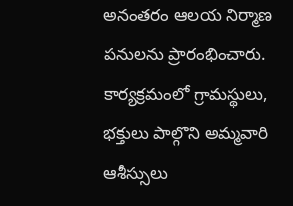అనంతరం ఆలయ నిర్మాణ పనులను ప్రారంభించారు. కార్యక్రమంలో గ్రామస్థులు, భక్తులు పాల్గొని అమ్మవారి ఆశీస్సులు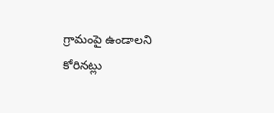గ్రామంపై ఉండాలని కోరినట్లు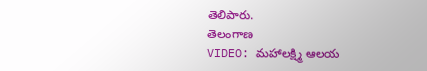తెలిపారు.
తెలంగాణ
VIDEO: మహాలక్ష్మి ఆలయ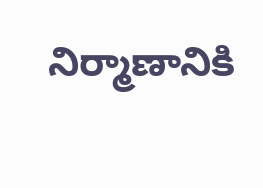నిర్మాణానికి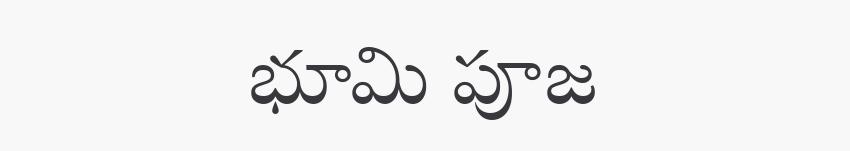భూమి పూజ